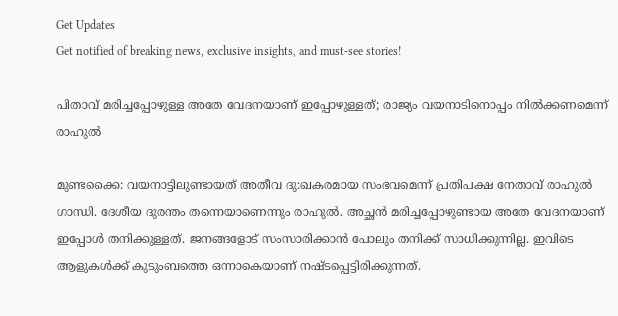Get Updates
Get notified of breaking news, exclusive insights, and must-see stories!

പിതാവ് മരിച്ചപ്പോഴുള്ള അതേ വേദനയാണ് ഇപ്പോഴുള്ളത്; രാജ്യം വയനാടിനൊപ്പം നില്‍ക്കണമെന്ന് രാഹുല്‍

മുണ്ടക്കൈ: വയനാട്ടിലുണ്ടായത് അതീവ ദു:ഖകരമായ സംഭവമെന്ന് പ്രതിപക്ഷ നേതാവ് രാഹുല്‍ ഗാന്ധി. ദേശീയ ദുരന്തം തന്നെയാണെന്നും രാഹുല്‍. അച്ഛന്‍ മരിച്ചപ്പോഴുണ്ടായ അതേ വേദനയാണ് ഇപ്പോള്‍ തനിക്കുള്ളത്. ജനങ്ങളോട് സംസാരിക്കാന്‍ പോലും തനിക്ക് സാധിക്കുന്നില്ല. ഇവിടെ ആളുകള്‍ക്ക് കുടുംബത്തെ ഒന്നാകെയാണ് നഷ്ടപ്പെട്ടിരിക്കുന്നത്.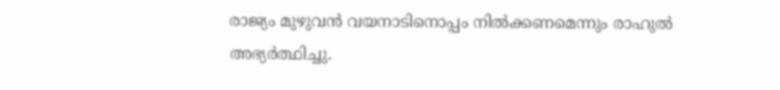രാജ്യം മുഴുവന്‍ വയനാടിനൊപ്പം നില്‍ക്കണമെന്നും രാഹുല്‍ അഭ്യര്‍ത്ഥിച്ചു.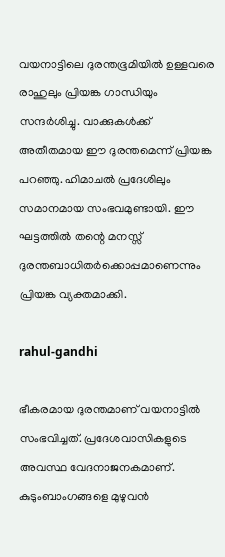വയനാട്ടിലെ ദുരന്തഭൂമിയില്‍ ഉള്ളവരെ രാഹുലും പ്രിയങ്ക ഗാന്ധിയും സന്ദര്‍ശിച്ചു. വാക്കുകള്‍ക്ക് അതീതമായ ഈ ദുരന്തമെന്ന് പ്രിയങ്ക പറഞ്ഞു. ഹിമാചല്‍ പ്രദേശിലും സമാനമായ സംഭവമുണ്ടായി. ഈ ഘട്ടത്തില്‍ തന്റെ മനസ്സ് ദുരന്തബാധിതര്‍ക്കൊപ്പമാണെന്നും പ്രിയങ്ക വ്യക്തമാക്കി.

rahul-gandhi

ഭീകരമായ ദുരന്തമാണ് വയനാട്ടില്‍ സംഭവിച്ചത്. പ്രദേശവാസികളുടെ അവസ്ഥ വേദനാജനകമാണ്. കുടുംബാംഗങ്ങളെ മുഴുവന്‍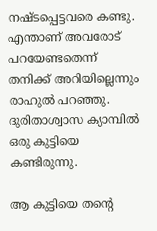നഷ്ടപ്പെട്ടവരെ കണ്ടു. എന്താണ് അവരോട് പറയേണ്ടതെന്ന് തനിക്ക് അറിയില്ലെന്നും രാഹുല്‍ പറഞ്ഞു. ദുരിതാശ്വാസ ക്യാമ്പില്‍ ഒരു കുട്ടിയെ കണ്ടിരുന്നു.

ആ കുട്ടിയെ തന്റെ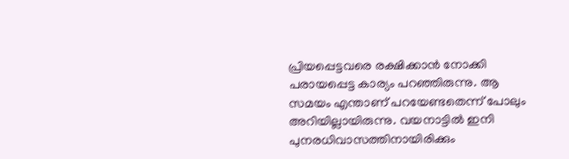പ്രിയപ്പെട്ടവരെ രക്ഷിക്കാന്‍ നോക്കി പരായപ്പെട്ട കാര്യം പറഞ്ഞിരുന്നു. ആ സമയം എന്താണ് പറയേണ്ടതെന്ന് പോലും അറിയില്ലായിരുന്നു. വയനാട്ടില്‍ ഇനി പുനരധിവാസത്തിനായിരിക്കും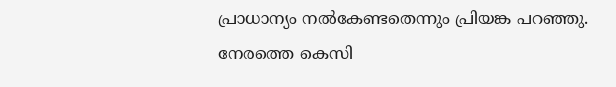പ്രാധാന്യം നല്‍കേണ്ടതെന്നും പ്രിയങ്ക പറഞ്ഞു. നേരത്തെ കെസി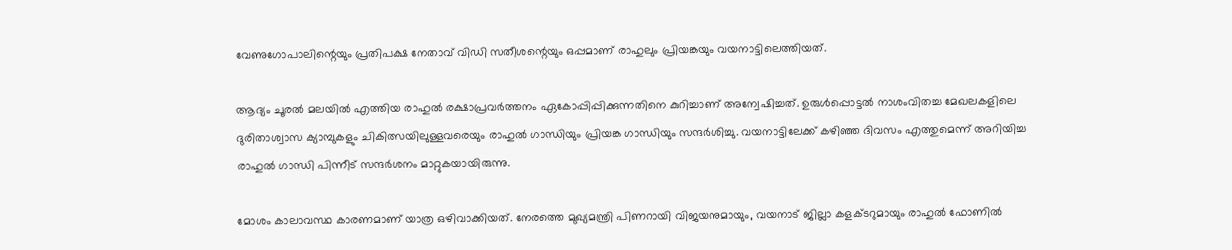വേണുഗോപാലിന്റെയും പ്രതിപക്ഷ നേതാവ് വിഡി സതീശന്റെയും ഒപ്പമാണ് രാഹുലും പ്രിയങ്കയും വയനാട്ടിലെത്തിയത്.

ആദ്യം ചൂരല്‍ മലയില്‍ എത്തിയ രാഹുല്‍ രക്ഷാപ്രവര്‍ത്തനം ഏകോപ്പിപ്പിക്കുന്നതിനെ കുറിച്ചാണ് അന്വേഷിച്ചത്. ഉരുള്‍പ്പൊട്ടല്‍ നാശംവിതച്ച മേഖലകളിലെ ദുരിതാശ്വാസ ക്യാമ്പുകളും ചികിത്സയിലുള്ളവരെയും രാഹുല്‍ ഗാന്ധിയും പ്രിയങ്ക ഗാന്ധിയും സന്ദര്‍ശിച്ചു. വയനാട്ടിലേക്ക് കഴിഞ്ഞ ദിവസം എത്തുമെന്ന് അറിയിച്ച രാഹുല്‍ ഗാന്ധി പിന്നീട് സന്ദര്‍ശനം മാറ്റുകയായിരുന്നു.

മോശം കാലാവസ്ഥ കാരണമാണ് യാത്ര ഒഴിവാക്കിയത്. നേരത്തെ മുഖ്യമന്ത്രി പിണറായി വിജയനുമായും, വയനാട് ജില്ലാ കളക്ടറുമായും രാഹുല്‍ ഫോണില്‍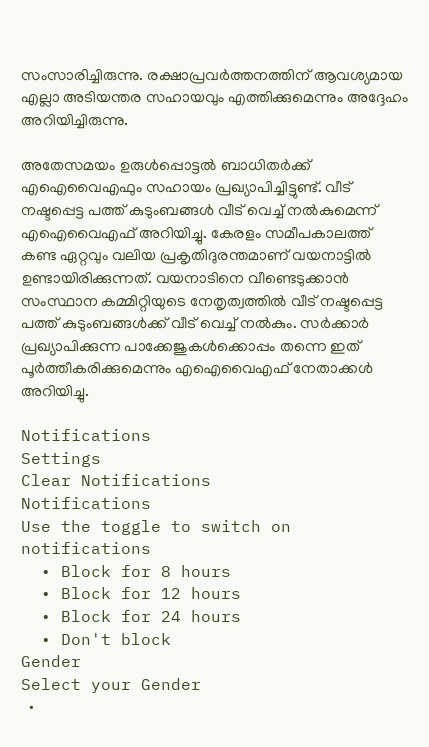സംസാരിച്ചിരുന്നു. രക്ഷാപ്രവര്‍ത്തനത്തിന് ആവശ്യമായ എല്ലാ അടിയന്തര സഹായവും എത്തിക്കുമെന്നും അദ്ദേഹം അറിയിച്ചിരുന്നു.

അതേസമയം ഉരുള്‍പ്പൊട്ടല്‍ ബാധിതര്‍ക്ക് എഐവൈഎഫും സഹായം പ്രഖ്യാപിച്ചിട്ടുണ്ട്. വീട് നഷ്ടപ്പെട്ട പത്ത് കുടുംബങ്ങള്‍ വീട് വെച്ച് നല്‍കുമെന്ന് എഐവൈഎഫ് അറിയിച്ചു. കേരളം സമീപകാലത്ത് കണ്ട ഏറ്റവും വലിയ പ്രകൃതിദുരന്തമാണ് വയനാട്ടില്‍ ഉണ്ടായിരിക്കുന്നത്. വയനാടിനെ വീണ്ടെടുക്കാന്‍ സംസ്ഥാന കമ്മിറ്റിയുടെ നേതൃത്വത്തില്‍ വീട് നഷ്ടപ്പെട്ട പത്ത് കുടുംബങ്ങള്‍ക്ക് വീട് വെച്ച് നല്‍കും. സര്‍ക്കാര്‍ പ്രഖ്യാപിക്കുന്ന പാക്കേജുകള്‍ക്കൊപ്പം തന്നെ ഇത് പൂര്‍ത്തീകരിക്കുമെന്നും എഐവൈഎഫ് നേതാക്കള്‍ അറിയിച്ചു.

Notifications
Settings
Clear Notifications
Notifications
Use the toggle to switch on notifications
  • Block for 8 hours
  • Block for 12 hours
  • Block for 24 hours
  • Don't block
Gender
Select your Gender
  •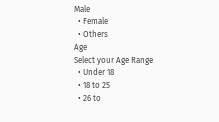Male
  • Female
  • Others
Age
Select your Age Range
  • Under 18
  • 18 to 25
  • 26 to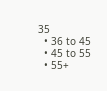35
  • 36 to 45
  • 45 to 55
  • 55+